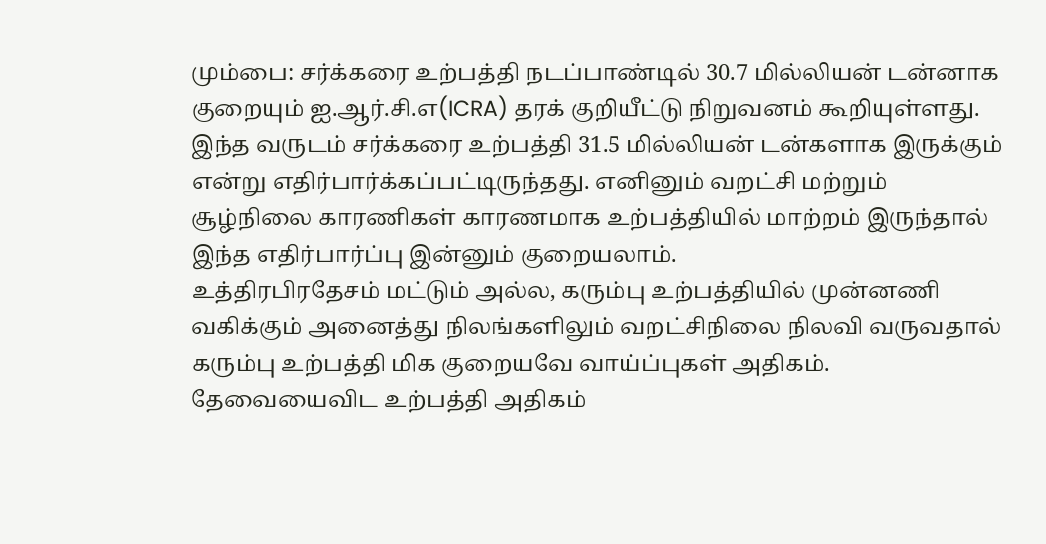மும்பை: சர்க்கரை உற்பத்தி நடப்பாண்டில் 30.7 மில்லியன் டன்னாக குறையும் ஐ.ஆர்.சி.எ(ICRA) தரக் குறியீட்டு நிறுவனம் கூறியுள்ளது.
இந்த வருடம் சர்க்கரை உற்பத்தி 31.5 மில்லியன் டன்களாக இருக்கும் என்று எதிர்பார்க்கப்பட்டிருந்தது. எனினும் வறட்சி மற்றும் சூழ்நிலை காரணிகள் காரணமாக உற்பத்தியில் மாற்றம் இருந்தால் இந்த எதிர்பார்ப்பு இன்னும் குறையலாம்.
உத்திரபிரதேசம் மட்டும் அல்ல, கரும்பு உற்பத்தியில் முன்னணி வகிக்கும் அனைத்து நிலங்களிலும் வறட்சிநிலை நிலவி வருவதால் கரும்பு உற்பத்தி மிக குறையவே வாய்ப்புகள் அதிகம்.
தேவையைவிட உற்பத்தி அதிகம்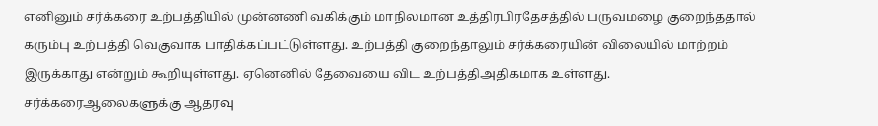எனினும் சர்க்கரை உற்பத்தியில் முன்னணி வகிக்கும் மாநிலமான உத்திரபிரதேசத்தில் பருவமழை குறைந்ததால் கரும்பு உற்பத்தி வெகுவாக பாதிக்கப்பட்டுள்ளது. உற்பத்தி குறைந்தாலும் சர்க்கரையின் விலையில் மாற்றம் இருக்காது என்றும் கூறியுள்ளது. ஏனெனில் தேவையை விட உற்பத்திஅதிகமாக உள்ளது.
சர்க்கரைஆலைகளுக்கு ஆதரவு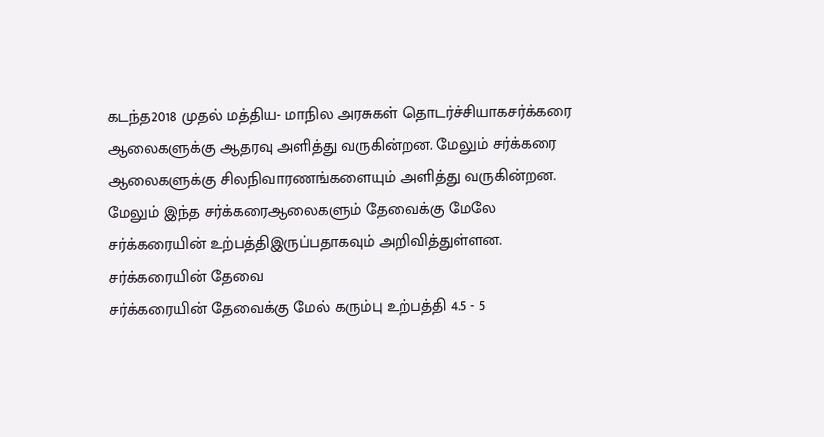கடந்த2018 முதல் மத்திய- மாநில அரசுகள் தொடர்ச்சியாகசர்க்கரை ஆலைகளுக்கு ஆதரவு அளித்து வருகின்றன. மேலும் சர்க்கரை ஆலைகளுக்கு சிலநிவாரணங்களையும் அளித்து வருகின்றன. மேலும் இந்த சர்க்கரைஆலைகளும் தேவைக்கு மேலே சர்க்கரையின் உற்பத்திஇருப்பதாகவும் அறிவித்துள்ளன.
சர்க்கரையின் தேவை
சர்க்கரையின் தேவைக்கு மேல் கரும்பு உற்பத்தி 4.5 - 5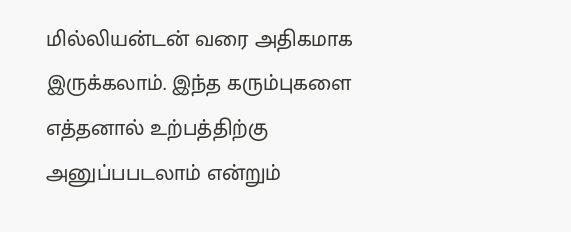மில்லியன்டன் வரை அதிகமாக இருக்கலாம். இந்த கரும்புகளை எத்தனால் உற்பத்திற்கு அனுப்பபடலாம் என்றும்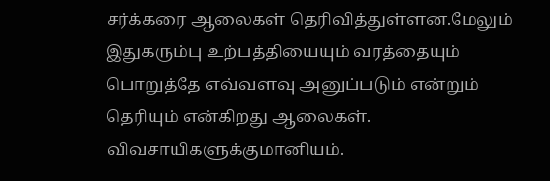சர்க்கரை ஆலைகள் தெரிவித்துள்ளன.மேலும் இதுகரும்பு உற்பத்தியையும் வரத்தையும் பொறுத்தே எவ்வளவு அனுப்படும் என்றும் தெரியும் என்கிறது ஆலைகள்.
விவசாயிகளுக்குமானியம்.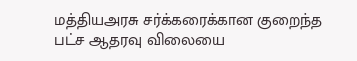மத்தியஅரசு சர்க்கரைக்கான குறைந்த பட்ச ஆதரவு விலையை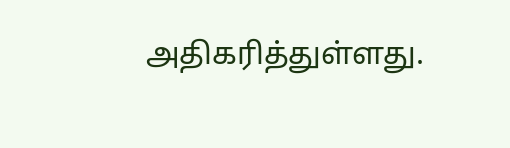அதிகரித்துள்ளது.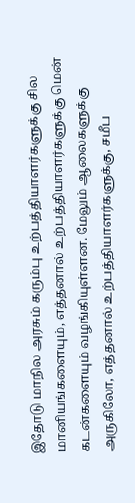இதோடு மாநில அரசும் கரும்பு உற்பத்தியாளர்களுக்கு சில மானியங்களையும், எத்தனால் உற்பத்தியாளர்களுக்கு மென் கடன்களையும் வழங்கியுள்ளன. மேலும் ஆலைகளுக்கு அருகிலோ, எத்தனால் உற்பத்தியாளர்களுக்கு, சமீப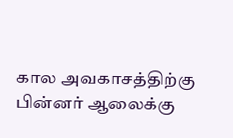கால அவகாசத்திற்கு பின்னர் ஆலைக்கு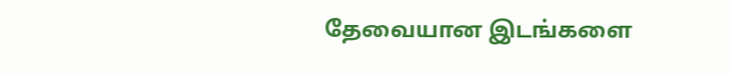தேவையான இடங்களை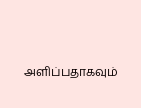அளிப்பதாகவும்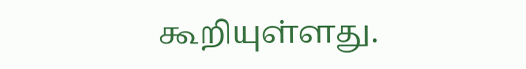கூறியுள்ளது.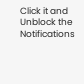Click it and Unblock the Notifications